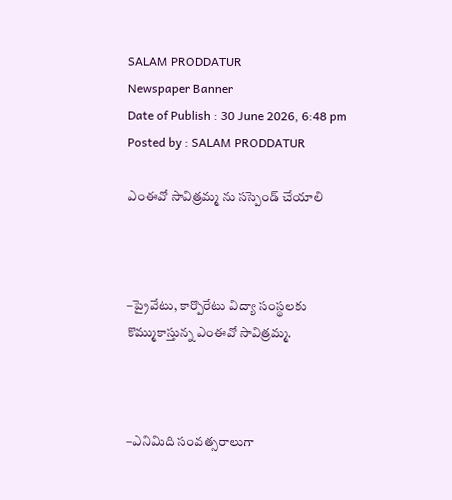SALAM PRODDATUR
Newspaper Banner
Date of Publish : 30 June 2026, 6:48 pm Posted by : SALAM PRODDATUR

ఎంఈవో సావిత్రమ్మ ను సస్పెండ్ చేయాలి



–ప్రైవేటు, కార్పొరేటు విద్యా సంస్థలకు కొమ్ముకాస్తున్న ఎంఈవో సావిత్రమ్మ.



–ఎనిమిది సంవత్సరాలుగా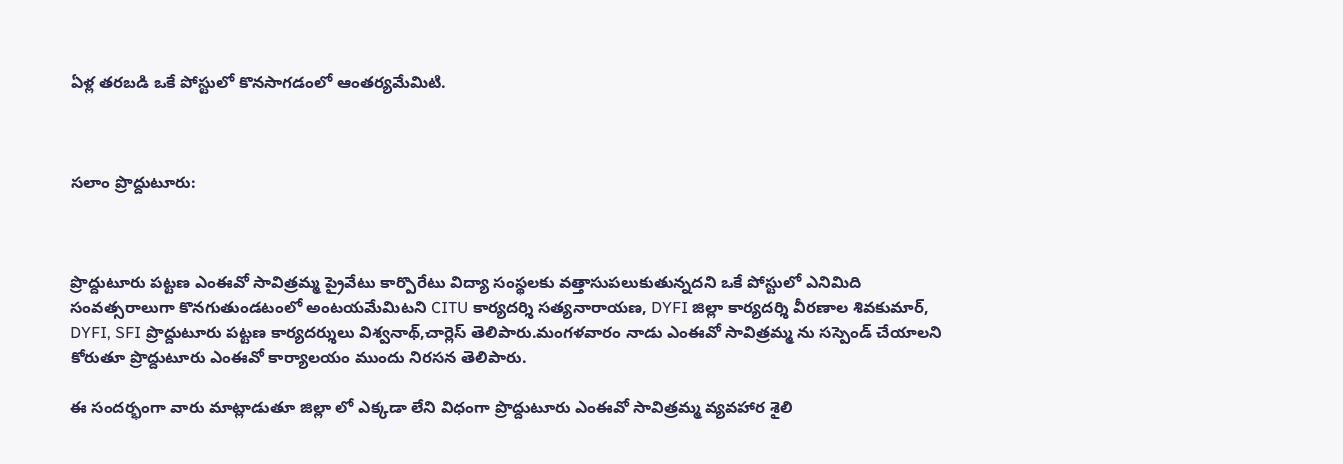ఏళ్ల తరబడి ఒకే పోస్టులో కొనసాగడంలో ఆంతర్యమేమిటి.



సలాం ప్రొద్దుటూరు:



ప్రొద్దుటూరు పట్టణ ఎంఈవో సావిత్రమ్మ ప్రైవేటు కార్పొరేటు విద్యా సంస్థలకు వత్తాసుపలుకుతున్నదని ఒకే పోస్టులో ఎనిమిది సంవత్సరాలుగా కొనగుతుండటంలో అంటయమేమిటని CITU కార్యదర్శి సత్యనారాయణ, DYFI జిల్లా కార్యదర్శి వీరణాల శివకుమార్, DYFI, SFI ప్రొద్దుటూరు పట్టణ కార్యదర్శులు విశ్వనాథ్,చార్లెస్ తెలిపారు.మంగళవారం నాడు ఎంఈవో సావిత్రమ్మ ను సస్పెండ్ చేయాలని కోరుతూ ప్రొద్దుటూరు ఎంఈవో కార్యాలయం ముందు నిరసన తెలిపారు.

ఈ సందర్భంగా వారు మాట్లాడుతూ జిల్లా లో ఎక్కడా లేని విధంగా ప్రొద్దుటూరు ఎంఈవో సావిత్రమ్మ వ్యవహార శైలి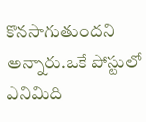కొనసాగుతుందని అన్నారు.ఒకే పోస్టులో ఎనిమిది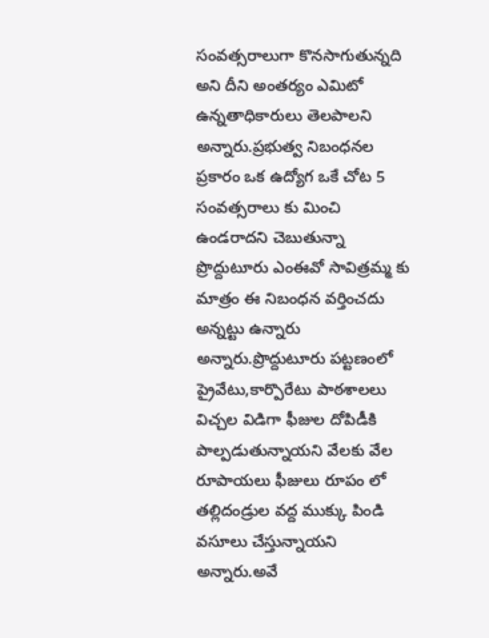సంవత్సరాలుగా కొనసాగుతున్నది అని దీని అంతర్యం ఎమిటో ఉన్నతాధికారులు తెలపాలని అన్నారు.ప్రభుత్వ నిబంధనల ప్రకారం ఒక ఉద్యోగ ఒకే చోట 5 సంవత్సరాలు కు మించి ఉండరాదని చెబుతున్నా ప్రొద్దుటూరు ఎంఈవో సావిత్రమ్మ కు మాత్రం ఈ నిబంధన వర్తించదు అన్నట్టు ఉన్నారు అన్నారు.ప్రొద్దుటూరు పట్టణంలో ప్రైవేటు,కార్పొరేటు పాఠశాలలు విచ్చల విడిగా ఫీజుల దోపిడీకి పాల్పడుతున్నాయని వేలకు వేల రూపాయలు ఫీజులు రూపం లో తల్లిదండ్రుల వద్ద ముక్కు పిండి వసూలు చేస్తున్నాయని అన్నారు.అవే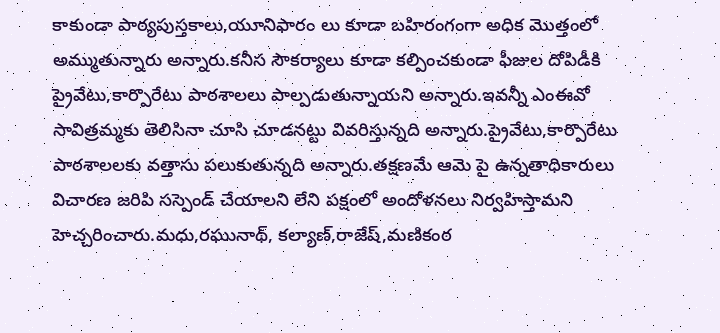కాకుండా పాఠ్యపుస్తకాలు,యూనిఫారం లు కూడా బహిరంగంగా అధిక మొత్తంలో అమ్ముతున్నారు అన్నారు.కనీస సౌకర్యాలు కూడా కల్పించకుండా ఫీజుల దోపిడీకి ప్రైవేటు,కార్పొరేటు పాఠశాలలు పాల్పడుతున్నాయని అన్నారు.ఇవన్నీ ఎంఈవో సావిత్రమ్మకు తెలిసినా చూసి చూడనట్టు వివరిస్తున్నది అన్నారు.ప్రైవేటు,కార్పొరేటు పాఠశాలలకు వత్తాసు పలుకుతున్నది అన్నారు.తక్షణమే ఆమె పై ఉన్నతాధికారులు విచారణ జరిపి సస్పెండ్ చేయాలని లేని పక్షంలో అందోళనలు నిర్వహిస్తామని హెచ్చరించారు.మధు,రఘునాథ్, కల్యాణ్,రాజేష్,మణికంఠ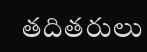తదితరులు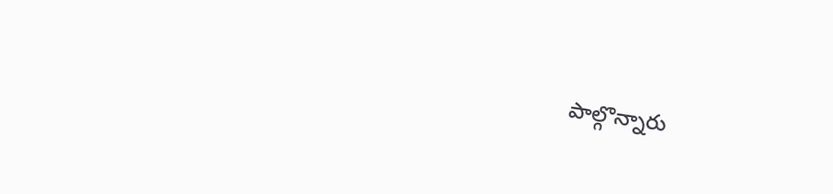పాల్గొన్నారు